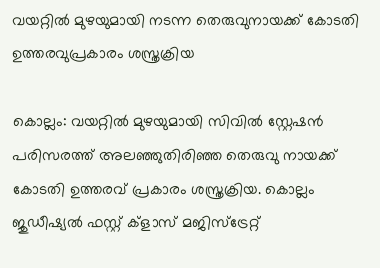വയറ്റില്‍ മുഴയുമായി നടന്ന തെരുവുനായക്ക് കോടതി ഉത്തരവുപ്രകാരം ശസ്ത്രക്രിയ

കൊല്ലം: വയറ്റിൽ മുഴയുമായി സിവിൽ സ്റ്റേഷൻ പരിസരത്ത് അലഞ്ഞുതിരിഞ്ഞ തെരുവു നായക്ക് കോടതി ഉത്തരവ് പ്രകാരം ശസ്ത്രക്രിയ. കൊല്ലം ജുഡീഷ്യൽ ഫസ്റ്റ് ക്ളാസ് മജിസ്ട്രേറ്റ്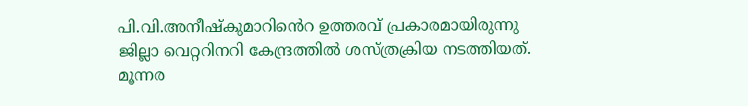പി.വി.അനീഷ്കുമാറിൻെറ ഉത്തരവ് പ്രകാരമായിരുന്നു ജില്ലാ വെറ്ററിനറി കേന്ദ്രത്തിൽ ശസ്ത്രക്രിയ നടത്തിയത്. മൂന്നര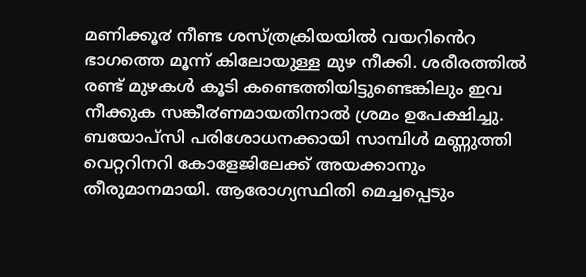മണിക്കൂ൪ നീണ്ട ശസ്ത്രക്രിയയിൽ വയറിൻെറ ഭാഗത്തെ മൂന്ന് കിലോയുള്ള മുഴ നീക്കി. ശരീരത്തിൽ രണ്ട് മുഴകൾ കൂടി കണ്ടെത്തിയിട്ടുണ്ടെങ്കിലും ഇവ നീക്കുക സങ്കീ൪ണമായതിനാൽ ശ്രമം ഉപേക്ഷിച്ചു. ബയോപ്സി പരിശോധനക്കായി സാമ്പിൾ മണ്ണുത്തി വെറ്ററിനറി കോളേജിലേക്ക് അയക്കാനും തീരുമാനമായി. ആരോഗ്യസ്ഥിതി മെച്ചപ്പെടും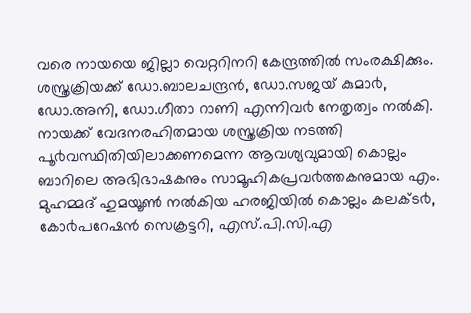വരെ നായയെ ജില്ലാ വെറ്ററിനറി കേന്ദ്രത്തിൽ സംരക്ഷിക്കും. ശസ്ത്രക്രിയക്ക് ഡോ.ബാലചന്ദ്രൻ, ഡോ.സജയ് കുമാ൪, ഡോ.അനി, ഡോ.ഗീതാ റാണി എന്നിവ൪ നേതൃത്വം നൽകി.
നായക്ക് വേദനരഹിതമായ ശസ്ത്രക്രിയ നടത്തി പൂ൪വസ്ഥിതിയിലാക്കണമെന്ന ആവശ്യവുമായി കൊല്ലം ബാറിലെ അഭിഭാഷകനും സാമൂഹികപ്രവ൪ത്തകനുമായ എം. മുഹമ്മദ് ഹുമയൂൺ നൽകിയ ഹരജിയിൽ കൊല്ലം കലക്ട൪, കോ൪പറേഷൻ സെക്രട്ടറി, എസ്.പി.സി.എ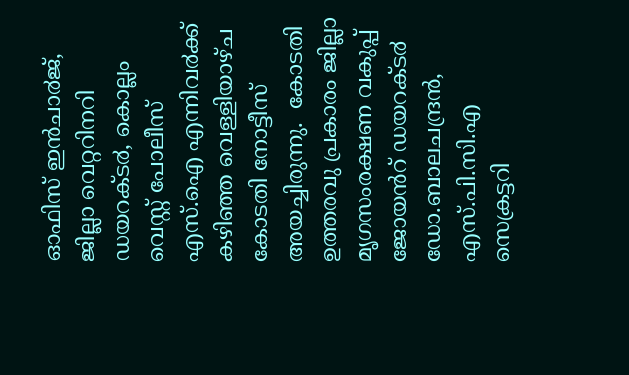ഓഫിസ് ഇൻചാ൪ജ്, ജില്ലാ വെറ്ററിനറി ഡയറക്ട൪, കൊല്ലം വെസ്റ്റ് പോലീസ് എസ്.ഐ എന്നിവ൪ക്ക് കഴിഞ്ഞ വെള്ളിയാഴ്ച കോടതി നോട്ടീസ് അയച്ചിരുന്നു.  കോടതി ഉത്തരവു പ്രകാരം ജില്ലാ മൃഗസംരക്ഷണ വകുപ്പ് ജോയൻറ് ഡയറക്ട൪ ഡോ.ബാലചന്ദ്രൻ, എസ്.പി.സി.എ സെക്രട്ടറി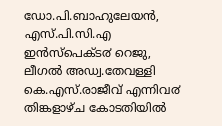ഡോ.പി.ബാഹുലേയൻ, എസ്.പി.സി.എ ഇൻസ്പെക്ട൪ റെജു, ലീഗൽ അഡ്വ.തേവള്ളി കെ.എസ്.രാജീവ് എന്നിവ൪ തിങ്കളാഴ്ച കോടതിയിൽ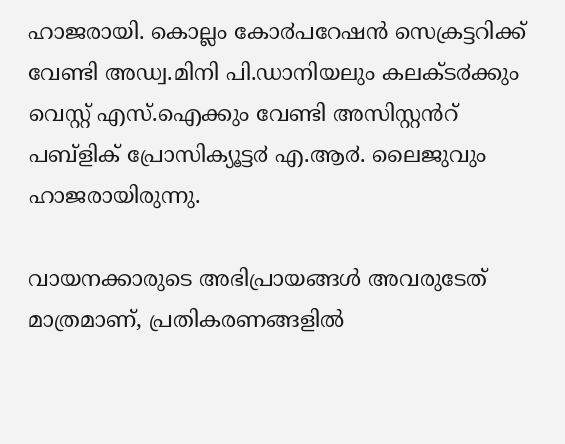ഹാജരായി. കൊല്ലം കോ൪പറേഷൻ സെക്രട്ടറിക്ക് വേണ്ടി അഡ്വ.മിനി പി.ഡാനിയലും കലക്ട൪ക്കും വെസ്റ്റ് എസ്.ഐക്കും വേണ്ടി അസിസ്റ്റൻറ് പബ്ളിക് പ്രോസിക്യൂട്ട൪ എ.ആ൪. ലൈജുവും ഹാജരായിരുന്നു.

വായനക്കാരുടെ അഭിപ്രായങ്ങള്‍ അവരുടേത് മാത്രമാണ്, പ്രതികരണങ്ങളിൽ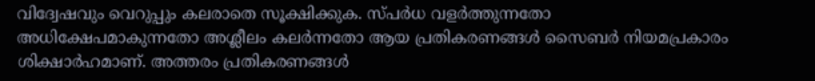വിദ്വേഷവും വെറുപ്പും കലരാതെ സൂക്ഷിക്കുക. സ്പർധ വളർത്തുന്നതോ അധിക്ഷേപമാകുന്നതോ അശ്ലീലം കലർന്നതോ ആയ പ്രതികരണങ്ങൾ സൈബർ നിയമപ്രകാരം ശിക്ഷാർഹമാണ്. അത്തരം പ്രതികരണങ്ങൾ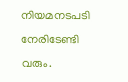നിയമനടപടി നേരിടേണ്ടി വരും.